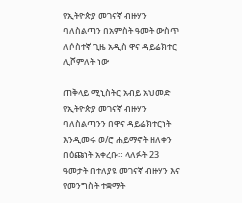የኢትዮጵያ መገናኛ ብዙሃን ባለስልጣን በአምስት ዓመት ውስጥ ለሶስተኛ ጊዜ አዲስ ዋና ዳይሬክተር ሊሾምለት ነው

ጠቅላይ ሚኒስትር አብይ አህመድ የኢትዮጵያ መገናኛ ብዙሃን ባለስልጣንን በዋና ዳይሬክተርነት እንዲመሩ ወ/ሮ ሐይማኖት ዘለቀን በዕጩነት አቀረቡ። ላለፉት 23 ዓመታት በተለያዩ መገናኛ ብዙሃን እና የመንግስት ተቋማት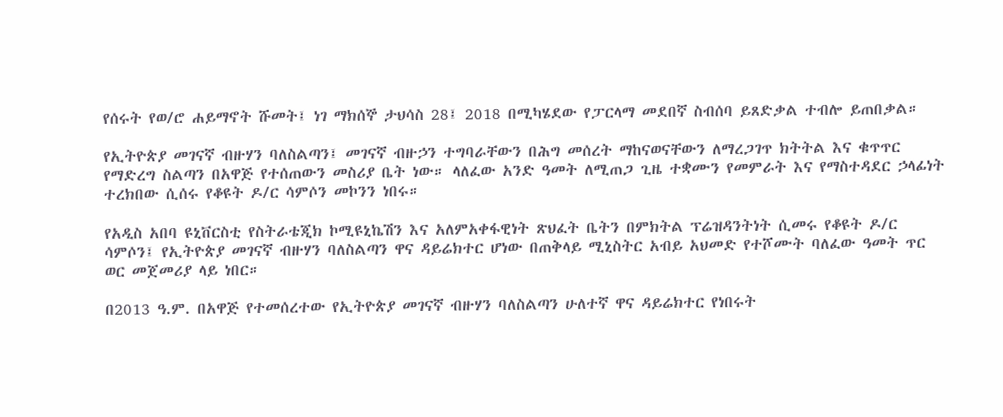የሰሩት የወ/ሮ ሐይማኖት ሹመት፤ ነገ ማክሰኞ ታህሳስ 28፤ 2018 በሚካሄደው የፓርላማ መደበኛ ስብሰባ ይጸድቃል ተብሎ ይጠበቃል።

የኢትዮጵያ መገናኛ ብዙሃን ባለስልጣን፤ መገናኛ ብዙኃን ተግባራቸውን በሕግ መሰረት ማከናወናቸውን ለማረጋገጥ ክትትል እና ቁጥጥር የማድረግ ስልጣን በአዋጅ የተሰጠውን መስሪያ ቤት ነው። ላለፈው አንድ ዓመት ለሚጠጋ ጊዜ ተቋሙን የመምራት እና የማስተዳደር ኃላፊነት ተረክበው ሲሰሩ የቆዩት ዶ/ር ሳምሶን መኮንን ነበሩ።

የአዲስ አበባ ዩኒቨርስቲ የስትራቴጂክ ኮሚዩኒኬሽን እና አለምአቀፋዊነት ጽህፈት ቤትን በምክትል ፕሬዝዳንትነት ሲመሩ የቆዩት ዶ/ር ሳምሶን፤ የኢትዮጵያ መገናኛ ብዙሃን ባለስልጣን ዋና ዳይሬክተር ሆነው በጠቅላይ ሚኒስትር አብይ አህመድ የተሾሙት ባለፈው ዓመት ጥር ወር መጀመሪያ ላይ ነበር።

በ2013 ዓ.ም. በአዋጅ የተመሰረተው የኢትዮጵያ መገናኛ ብዙሃን ባለስልጣን ሁለተኛ ዋና ዳይሬክተር የነበሩት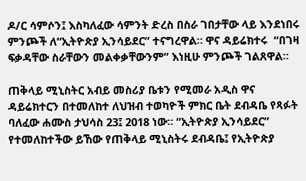ዶ/ር ሳምሶን፤ እስካለፈው ሳምንት ድረስ በስራ ገበታቸው ላይ እንደነበሩ ምንጮች ለ“ኢትዮጵያ ኢንሳይደር” ተናግረዋል። ዋና ዳይሬክተሩ  “በገዛ ፍቃዳቸው ስራቸውን መልቀቃቸውንም” እነዚሁ ምንጮች ገልጸዋል።

ጠቅላይ ሚኒስትር አብይ መስሪያ ቤቱን የሚመራ አዲስ ዋና ዳይሬክተርን በተመለከተ ለህዝብ ተወካዮች ምክር ቤት ደብዳቤ የጻፉት ባለፈው ሐሙስ ታህሳስ 23፤ 2018 ነው። “ኢትዮጵያ ኢንሳይደር” የተመለከተችው ይኸው የጠቅላይ ሚኒስትሩ ደብዳቤ፤ የኢትዮጵያ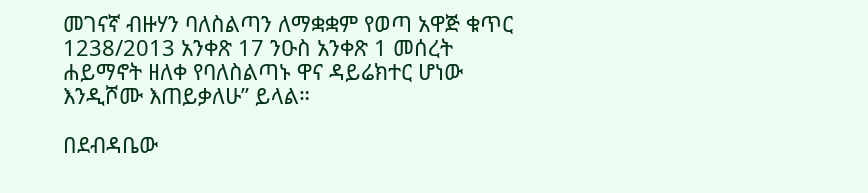መገናኛ ብዙሃን ባለስልጣን ለማቋቋም የወጣ አዋጅ ቁጥር 1238/2013 አንቀጽ 17 ንዑስ አንቀጽ 1 መሰረት ሐይማኖት ዘለቀ የባለስልጣኑ ዋና ዳይሬክተር ሆነው እንዲሾሙ እጠይቃለሁ” ይላል።

በደብዳቤው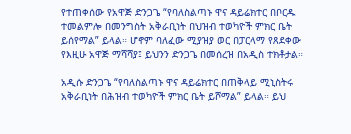የተጠቀሰው የአዋጅ ድንጋጌ “የባለስልጣኑ ዋና ዳይሬክተር በቦርዱ ተመልምሎ በመንግስት አቅራቢነት በህዝብ ተወካዮች ምክር ቤት ይሰየማል” ይላል። ሆኖም ባለፈው ሚያዝያ ወር በፓርላማ የጸደቀው የእዚሁ አዋጅ ማሻሻያ፤ ይህንን ድንጋጌ በመሰረዝ በአዲስ ተክቶታል።

አዲሱ ድንጋጌ “የባለስልጣኑ ዋና ዳይሬክተር በጠቅላይ ሚኒስትሩ አቅራቢነት በሕዝብ ተወካዮች ምክር ቤት ይሾማል” ይላል። ይህ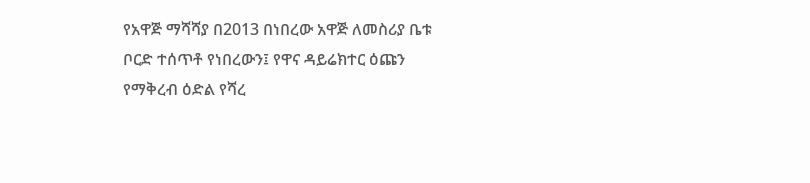የአዋጅ ማሻሻያ በ2013 በነበረው አዋጅ ለመስሪያ ቤቱ ቦርድ ተሰጥቶ የነበረውን፤ የዋና ዳይሬክተር ዕጩን የማቅረብ ዕድል የሻረ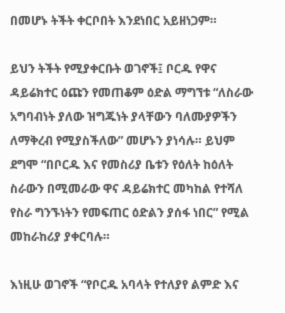በመሆኑ ትችት ቀርቦበት እንደነበር አይዘነጋም።

ይህን ትችት የሚያቀርቡት ወገኖች፤ ቦርዱ የዋና ዳይሬክተር ዕጩን የመጠቆም ዕድል ማግኘቱ “ለስራው አግባብነት ያለው ዝግጁነት ያላቸውን ባለሙያዎችን ለማቅረብ የሚያስችለው” መሆኑን ያነሳሉ። ይህም ደግሞ “በቦርዱ እና የመስሪያ ቤቱን የዕለት ከዕለት ስራውን በሚመራው ዋና ዳይሬክተር መካከል የተሻለ የስራ ግንኙነትን የመፍጠር ዕድልን ያሰፋ ነበር” የሚል መከራከሪያ ያቀርባሉ።

እነዚሁ ወገኖች “የቦርዱ አባላት የተለያየ ልምድ እና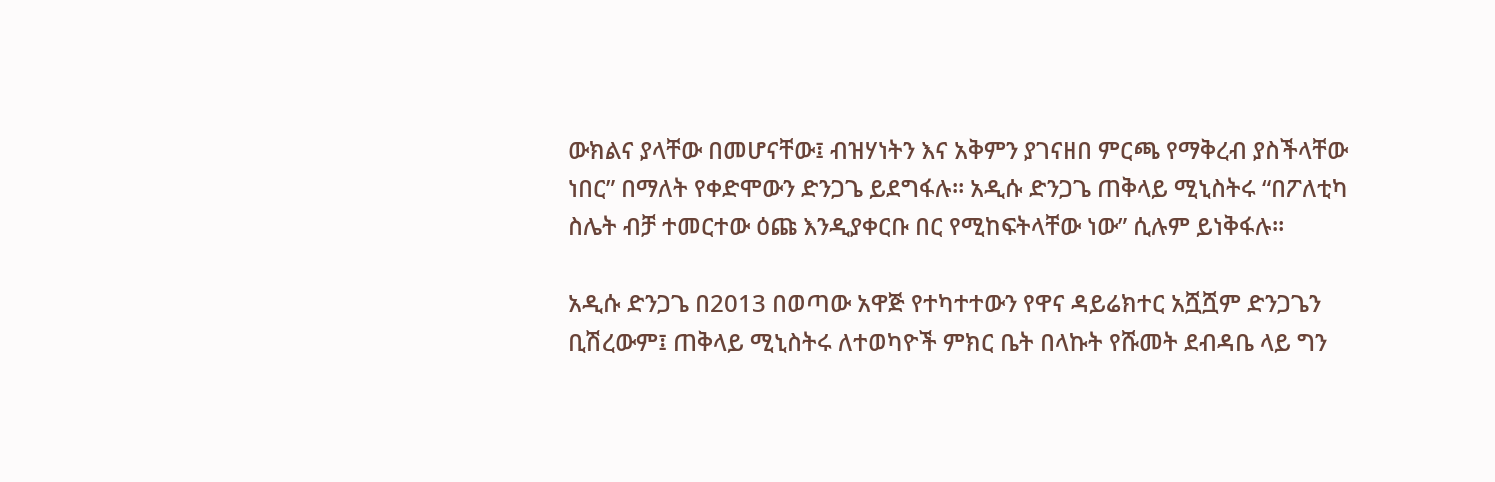ውክልና ያላቸው በመሆናቸው፤ ብዝሃነትን እና አቅምን ያገናዘበ ምርጫ የማቅረብ ያስችላቸው ነበር” በማለት የቀድሞውን ድንጋጌ ይደግፋሉ። አዲሱ ድንጋጌ ጠቅላይ ሚኒስትሩ “በፖለቲካ ስሌት ብቻ ተመርተው ዕጩ እንዲያቀርቡ በር የሚከፍትላቸው ነው” ሲሉም ይነቅፋሉ።

አዲሱ ድንጋጌ በ2013 በወጣው አዋጅ የተካተተውን የዋና ዳይሬክተር አሿሿም ድንጋጌን ቢሽረውም፤ ጠቅላይ ሚኒስትሩ ለተወካዮች ምክር ቤት በላኩት የሹመት ደብዳቤ ላይ ግን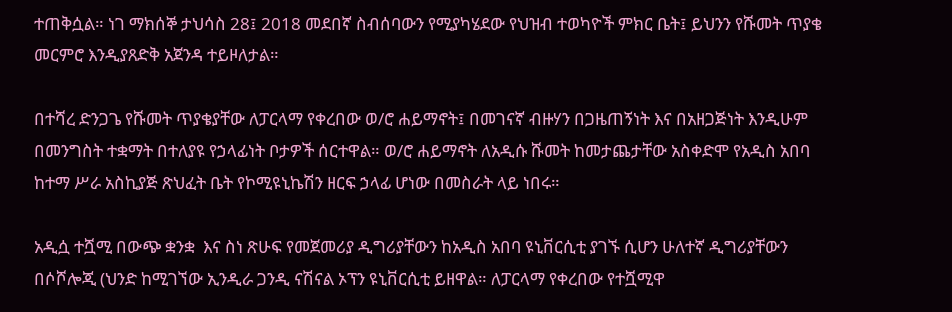ተጠቅሷል። ነገ ማክሰኞ ታህሳስ 28፤ 2018 መደበኛ ስብሰባውን የሚያካሄደው የህዝብ ተወካዮች ምክር ቤት፤ ይህንን የሹመት ጥያቄ መርምሮ እንዲያጸድቅ አጀንዳ ተይዞለታል።

በተሻረ ድንጋጌ የሹመት ጥያቄያቸው ለፓርላማ የቀረበው ወ/ሮ ሐይማኖት፤ በመገናኛ ብዙሃን በጋዜጠኝነት እና በአዘጋጅነት እንዲሁም በመንግስት ተቋማት በተለያዩ የኃላፊነት ቦታዎች ሰርተዋል። ወ/ሮ ሐይማኖት ለአዲሱ ሹመት ከመታጨታቸው አስቀድሞ የአዲስ አበባ ከተማ ሥራ አስኪያጅ ጽህፈት ቤት የኮሚዩኒኬሽን ዘርፍ ኃላፊ ሆነው በመስራት ላይ ነበሩ።

አዲሷ ተሿሚ በውጭ ቋንቋ  እና ስነ ጽሁፍ የመጀመሪያ ዲግሪያቸውን ከአዲስ አበባ ዩኒቨርሲቲ ያገኙ ሲሆን ሁለተኛ ዲግሪያቸውን በሶሾሎጂ (ህንድ ከሚገኘው ኢንዲራ ጋንዲ ናሽናል ኦፕን ዩኒቨርሲቲ ይዘዋል። ለፓርላማ የቀረበው የተሿሚዋ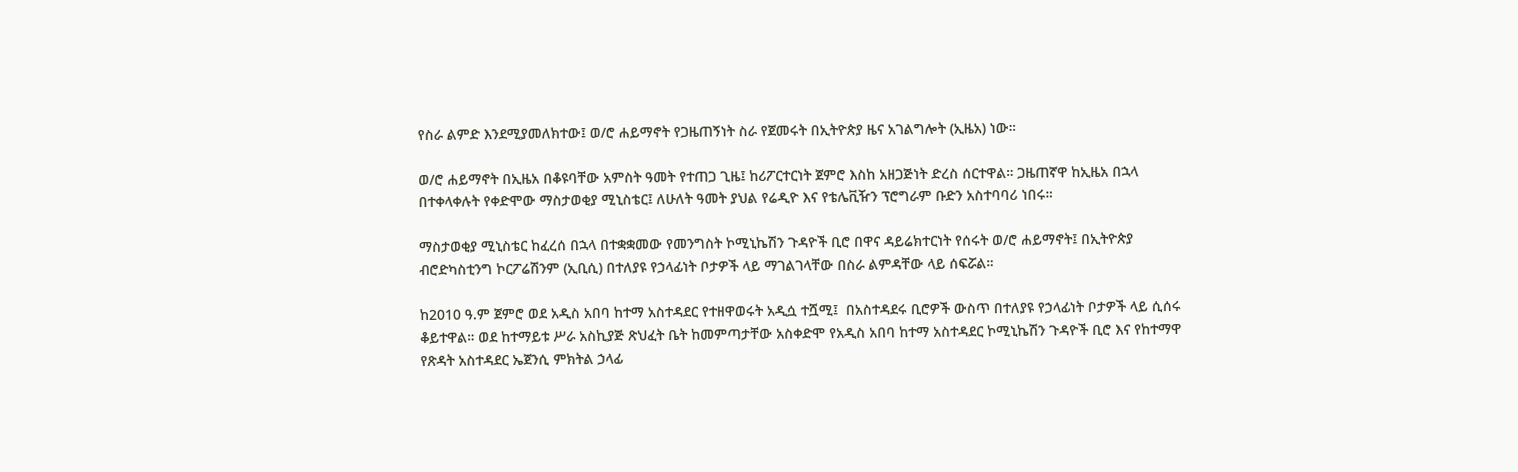የስራ ልምድ እንደሚያመለክተው፤ ወ/ሮ ሐይማኖት የጋዜጠኝነት ስራ የጀመሩት በኢትዮጵያ ዜና አገልግሎት (ኢዜአ) ነው።

ወ/ሮ ሐይማኖት በኢዜአ በቆዩባቸው አምስት ዓመት የተጠጋ ጊዜ፤ ከሪፖርተርነት ጀምሮ እስከ አዘጋጅነት ድረስ ሰርተዋል። ጋዜጠኛዋ ከኢዜአ በኋላ በተቀላቀሉት የቀድሞው ማስታወቂያ ሚኒስቴር፤ ለሁለት ዓመት ያህል የሬዲዮ እና የቴሌቪዥን ፕሮግራም ቡድን አስተባባሪ ነበሩ።

ማስታወቂያ ሚኒስቴር ከፈረሰ በኋላ በተቋቋመው የመንግስት ኮሚኒኬሽን ጉዳዮች ቢሮ በዋና ዳይሬክተርነት የሰሩት ወ/ሮ ሐይማኖት፤ በኢትዮጵያ ብሮድካስቲንግ ኮርፖሬሽንም (ኢቢሲ) በተለያዩ የኃላፊነት ቦታዎች ላይ ማገልገላቸው በስራ ልምዳቸው ላይ ሰፍሯል።

ከ2010 ዓ.ም ጀምሮ ወደ አዲስ አበባ ከተማ አስተዳደር የተዘዋወሩት አዲሷ ተሿሚ፤  በአስተዳደሩ ቢሮዎች ውስጥ በተለያዩ የኃላፊነት ቦታዎች ላይ ሲሰሩ ቆይተዋል። ወደ ከተማይቱ ሥራ አስኪያጅ ጽህፈት ቤት ከመምጣታቸው አስቀድሞ የአዲስ አበባ ከተማ አስተዳደር ኮሚኒኬሽን ጉዳዮች ቢሮ እና የከተማዋ የጽዳት አስተዳደር ኤጀንሲ ምክትል ኃላፊ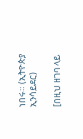ነበሩ። (ኢትዮጵያ ኢንሳይደር)

[በዚህ ዘገባ ላይ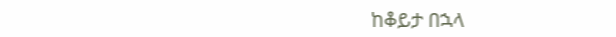ከቆይታ በኋላ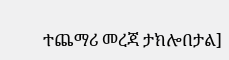ተጨማሪ መረጃ ታክሎበታል]